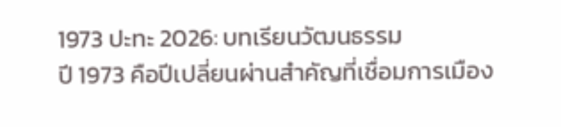1973 ปะทะ 2026: บทเรียนวัฒนธรรม
ปี 1973 คือปีเปลี่ยนผ่านสำคัญที่เชื่อมการเมือง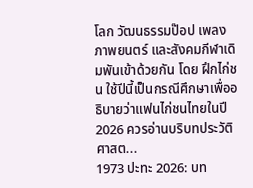โลก วัฒนธรรมป๊อป เพลง ภาพยนตร์ และสังคมกีฬาเดิมพันเข้าด้วยกัน โดย ฝึกไก่ชน ใช้ปีนี้เป็นกรณีศึกษาเพื่ออธิบายว่าแฟนไก่ชนไทยในปี 2026 ควรอ่านบริบทประวัติศาสต...
1973 ปะทะ 2026: บท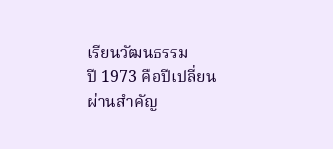เรียนวัฒนธรรม
ปี 1973 คือปีเปลี่ยนผ่านสำคัญ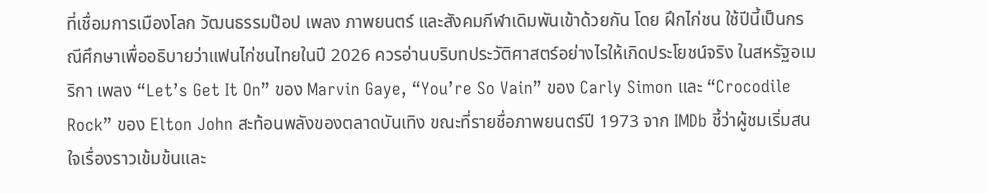ที่เชื่อมการเมืองโลก วัฒนธรรมป๊อป เพลง ภาพยนตร์ และสังคมกีฬาเดิมพันเข้าด้วยกัน โดย ฝึกไก่ชน ใช้ปีนี้เป็นกรณีศึกษาเพื่ออธิบายว่าแฟนไก่ชนไทยในปี 2026 ควรอ่านบริบทประวัติศาสตร์อย่างไรให้เกิดประโยชน์จริง ในสหรัฐอเมริกา เพลง “Let’s Get It On” ของ Marvin Gaye, “You’re So Vain” ของ Carly Simon และ “Crocodile Rock” ของ Elton John สะท้อนพลังของตลาดบันเทิง ขณะที่รายชื่อภาพยนตร์ปี 1973 จาก IMDb ชี้ว่าผู้ชมเริ่มสนใจเรื่องราวเข้มข้นและ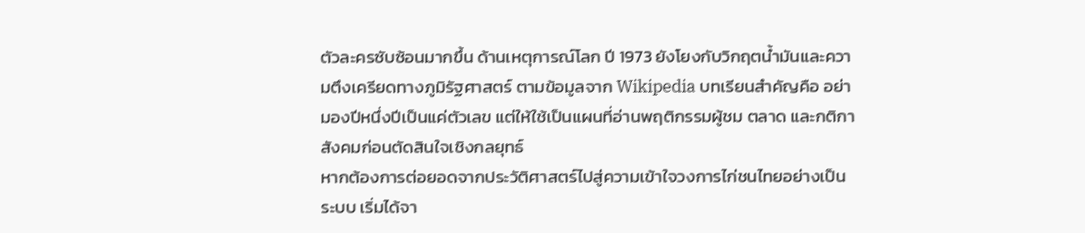ตัวละครซับซ้อนมากขึ้น ด้านเหตุการณ์โลก ปี 1973 ยังโยงกับวิกฤตน้ำมันและความตึงเครียดทางภูมิรัฐศาสตร์ ตามข้อมูลจาก Wikipedia บทเรียนสำคัญคือ อย่ามองปีหนึ่งปีเป็นแค่ตัวเลข แต่ให้ใช้เป็นแผนที่อ่านพฤติกรรมผู้ชม ตลาด และกติกาสังคมก่อนตัดสินใจเชิงกลยุทธ์
หากต้องการต่อยอดจากประวัติศาสตร์ไปสู่ความเข้าใจวงการไก่ชนไทยอย่างเป็นระบบ เริ่มได้จา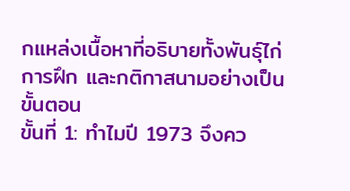กแหล่งเนื้อหาที่อธิบายทั้งพันธุ์ไก่ การฝึก และกติกาสนามอย่างเป็นขั้นตอน
ขั้นที่ 1: ทำไมปี 1973 จึงคว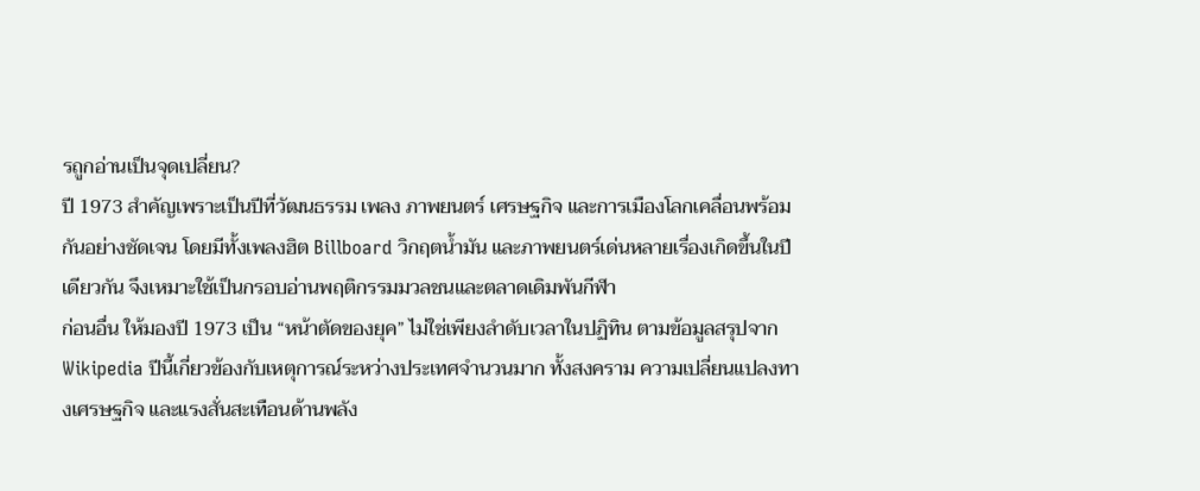รถูกอ่านเป็นจุดเปลี่ยน?
ปี 1973 สำคัญเพราะเป็นปีที่วัฒนธรรม เพลง ภาพยนตร์ เศรษฐกิจ และการเมืองโลกเคลื่อนพร้อมกันอย่างชัดเจน โดยมีทั้งเพลงฮิต Billboard วิกฤตน้ำมัน และภาพยนตร์เด่นหลายเรื่องเกิดขึ้นในปีเดียวกัน จึงเหมาะใช้เป็นกรอบอ่านพฤติกรรมมวลชนและตลาดเดิมพันกีฬา
ก่อนอื่น ให้มองปี 1973 เป็น “หน้าตัดของยุค” ไม่ใช่เพียงลำดับเวลาในปฏิทิน ตามข้อมูลสรุปจาก Wikipedia ปีนี้เกี่ยวข้องกับเหตุการณ์ระหว่างประเทศจำนวนมาก ทั้งสงคราม ความเปลี่ยนแปลงทางเศรษฐกิจ และแรงสั่นสะเทือนด้านพลัง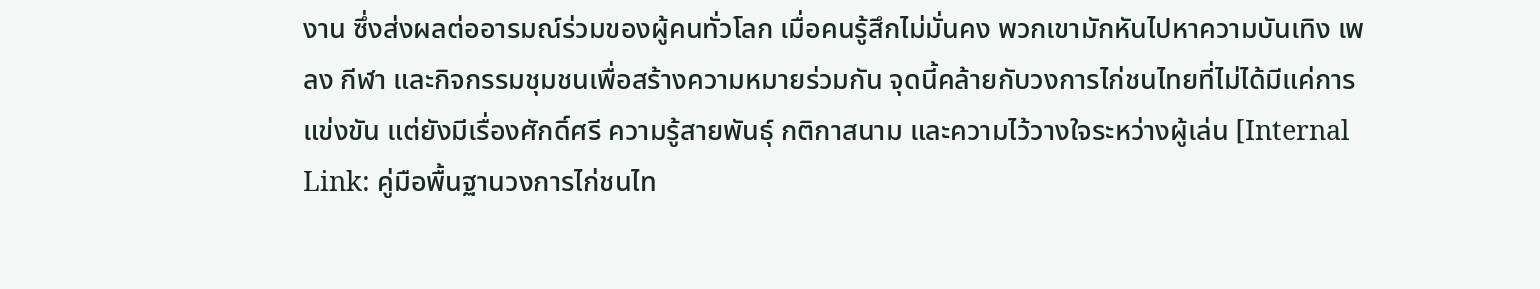งาน ซึ่งส่งผลต่ออารมณ์ร่วมของผู้คนทั่วโลก เมื่อคนรู้สึกไม่มั่นคง พวกเขามักหันไปหาความบันเทิง เพลง กีฬา และกิจกรรมชุมชนเพื่อสร้างความหมายร่วมกัน จุดนี้คล้ายกับวงการไก่ชนไทยที่ไม่ได้มีแค่การแข่งขัน แต่ยังมีเรื่องศักดิ์ศรี ความรู้สายพันธุ์ กติกาสนาม และความไว้วางใจระหว่างผู้เล่น [Internal Link: คู่มือพื้นฐานวงการไก่ชนไท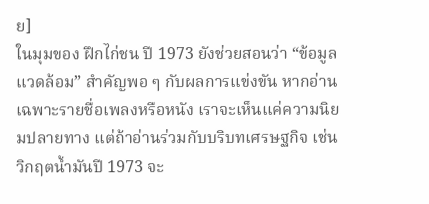ย]
ในมุมของ ฝึกไก่ชน ปี 1973 ยังช่วยสอนว่า “ข้อมูลแวดล้อม” สำคัญพอ ๆ กับผลการแข่งขัน หากอ่านเฉพาะรายชื่อเพลงหรือหนัง เราจะเห็นแค่ความนิยมปลายทาง แต่ถ้าอ่านร่วมกับบริบทเศรษฐกิจ เช่น วิกฤตน้ำมันปี 1973 จะ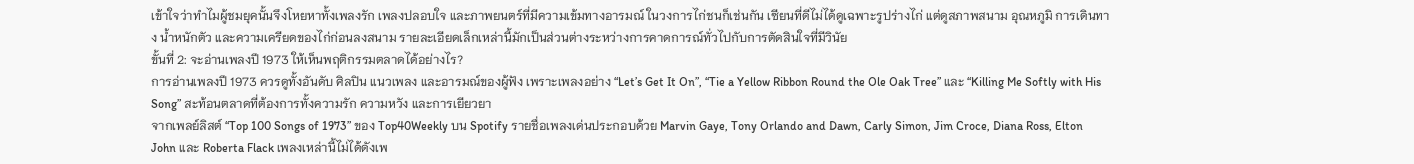เข้าใจว่าทำไมผู้ชมยุคนั้นจึงโหยหาทั้งเพลงรัก เพลงปลอบใจ และภาพยนตร์ที่มีความเข้มทางอารมณ์ ในวงการไก่ชนก็เช่นกัน เซียนที่ดีไม่ได้ดูเฉพาะรูปร่างไก่ แต่ดูสภาพสนาม อุณหภูมิ การเดินทาง น้ำหนักตัว และความเครียดของไก่ก่อนลงสนาม รายละเอียดเล็กเหล่านี้มักเป็นส่วนต่างระหว่างการคาดการณ์ทั่วไปกับการตัดสินใจที่มีวินัย
ขั้นที่ 2: จะอ่านเพลงปี 1973 ให้เห็นพฤติกรรมตลาดได้อย่างไร?
การอ่านเพลงปี 1973 ควรดูทั้งอันดับ ศิลปิน แนวเพลง และอารมณ์ของผู้ฟัง เพราะเพลงอย่าง “Let’s Get It On”, “Tie a Yellow Ribbon Round the Ole Oak Tree” และ “Killing Me Softly with His Song” สะท้อนตลาดที่ต้องการทั้งความรัก ความหวัง และการเยียวยา
จากเพลย์ลิสต์ “Top 100 Songs of 1973” ของ Top40Weekly บน Spotify รายชื่อเพลงเด่นประกอบด้วย Marvin Gaye, Tony Orlando and Dawn, Carly Simon, Jim Croce, Diana Ross, Elton John และ Roberta Flack เพลงเหล่านี้ไม่ได้ดังเพ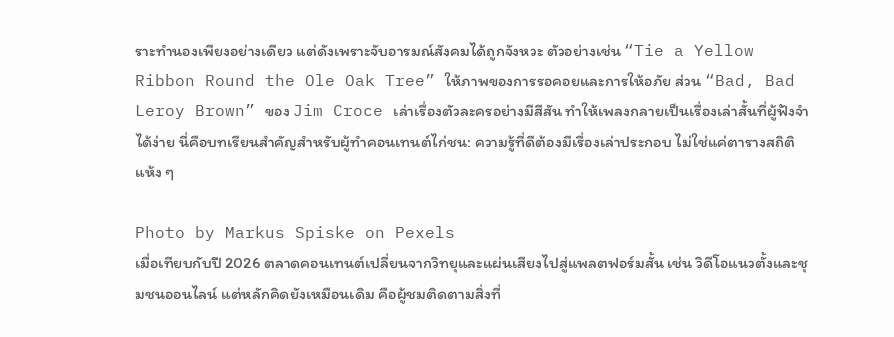ราะทำนองเพียงอย่างเดียว แต่ดังเพราะจับอารมณ์สังคมได้ถูกจังหวะ ตัวอย่างเช่น “Tie a Yellow Ribbon Round the Ole Oak Tree” ให้ภาพของการรอคอยและการให้อภัย ส่วน “Bad, Bad Leroy Brown” ของ Jim Croce เล่าเรื่องตัวละครอย่างมีสีสัน ทำให้เพลงกลายเป็นเรื่องเล่าสั้นที่ผู้ฟังจำได้ง่าย นี่คือบทเรียนสำคัญสำหรับผู้ทำคอนเทนต์ไก่ชน: ความรู้ที่ดีต้องมีเรื่องเล่าประกอบ ไม่ใช่แค่ตารางสถิติแห้ง ๆ

Photo by Markus Spiske on Pexels
เมื่อเทียบกับปี 2026 ตลาดคอนเทนต์เปลี่ยนจากวิทยุและแผ่นเสียงไปสู่แพลตฟอร์มสั้น เช่น วิดีโอแนวตั้งและชุมชนออนไลน์ แต่หลักคิดยังเหมือนเดิม คือผู้ชมติดตามสิ่งที่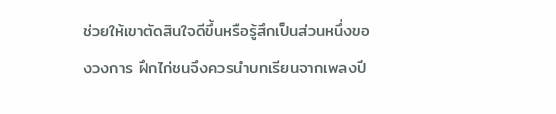ช่วยให้เขาตัดสินใจดีขึ้นหรือรู้สึกเป็นส่วนหนึ่งของวงการ ฝึกไก่ชนจึงควรนำบทเรียนจากเพลงปี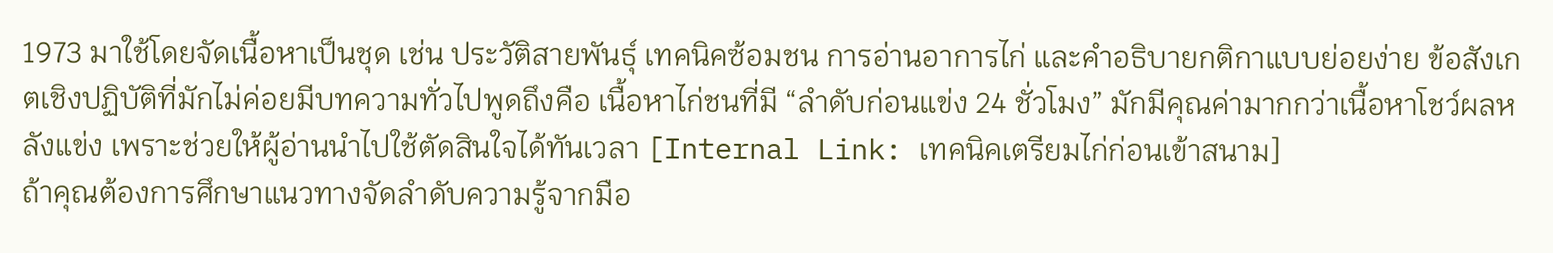1973 มาใช้โดยจัดเนื้อหาเป็นชุด เช่น ประวัติสายพันธุ์ เทคนิคซ้อมชน การอ่านอาการไก่ และคำอธิบายกติกาแบบย่อยง่าย ข้อสังเกตเชิงปฏิบัติที่มักไม่ค่อยมีบทความทั่วไปพูดถึงคือ เนื้อหาไก่ชนที่มี “ลำดับก่อนแข่ง 24 ชั่วโมง” มักมีคุณค่ามากกว่าเนื้อหาโชว์ผลหลังแข่ง เพราะช่วยให้ผู้อ่านนำไปใช้ตัดสินใจได้ทันเวลา [Internal Link: เทคนิคเตรียมไก่ก่อนเข้าสนาม]
ถ้าคุณต้องการศึกษาแนวทางจัดลำดับความรู้จากมือ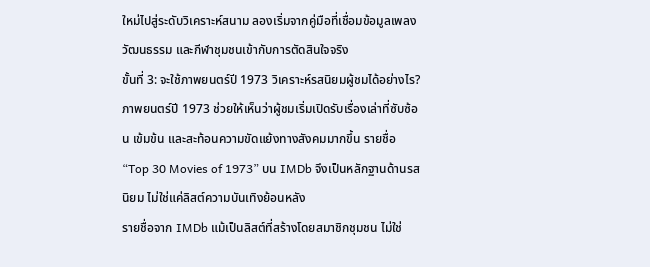ใหม่ไปสู่ระดับวิเคราะห์สนาม ลองเริ่มจากคู่มือที่เชื่อมข้อมูลเพลง วัฒนธรรม และกีฬาชุมชนเข้ากับการตัดสินใจจริง
ขั้นที่ 3: จะใช้ภาพยนตร์ปี 1973 วิเคราะห์รสนิยมผู้ชมได้อย่างไร?
ภาพยนตร์ปี 1973 ช่วยให้เห็นว่าผู้ชมเริ่มเปิดรับเรื่องเล่าที่ซับซ้อน เข้มข้น และสะท้อนความขัดแย้งทางสังคมมากขึ้น รายชื่อ “Top 30 Movies of 1973” บน IMDb จึงเป็นหลักฐานด้านรสนิยม ไม่ใช่แค่ลิสต์ความบันเทิงย้อนหลัง
รายชื่อจาก IMDb แม้เป็นลิสต์ที่สร้างโดยสมาชิกชุมชน ไม่ใช่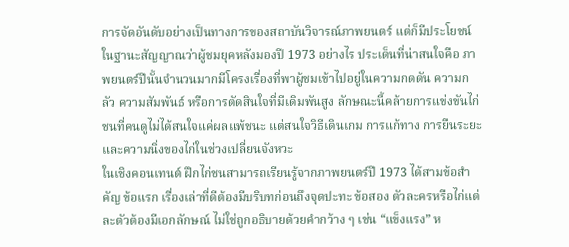การจัดอันดับอย่างเป็นทางการของสถาบันวิจารณ์ภาพยนตร์ แต่ก็มีประโยชน์ในฐานะสัญญาณว่าผู้ชมยุคหลังมองปี 1973 อย่างไร ประเด็นที่น่าสนใจคือ ภาพยนตร์ปีนั้นจำนวนมากมีโครงเรื่องที่พาผู้ชมเข้าไปอยู่ในความกดดัน ความกลัว ความสัมพันธ์ หรือการตัดสินใจที่มีเดิมพันสูง ลักษณะนี้คล้ายการแข่งขันไก่ชนที่คนดูไม่ได้สนใจแค่ผลแพ้ชนะ แต่สนใจวิธีเดินเกม การแก้ทาง การยืนระยะ และความนิ่งของไก่ในช่วงเปลี่ยนจังหวะ
ในเชิงคอนเทนต์ ฝึกไก่ชนสามารถเรียนรู้จากภาพยนตร์ปี 1973 ได้สามข้อสำคัญ ข้อแรก เรื่องเล่าที่ดีต้องมีบริบทก่อนถึงจุดปะทะ ข้อสอง ตัวละครหรือไก่แต่ละตัวต้องมีเอกลักษณ์ ไม่ใช่ถูกอธิบายด้วยคำกว้าง ๆ เช่น “แข็งแรง” ห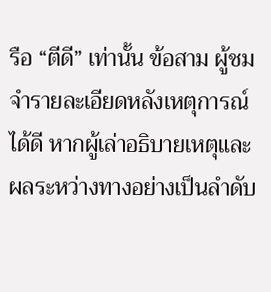รือ “ตีดี” เท่านั้น ข้อสาม ผู้ชมจำรายละเอียดหลังเหตุการณ์ได้ดี หากผู้เล่าอธิบายเหตุและผลระหว่างทางอย่างเป็นลำดับ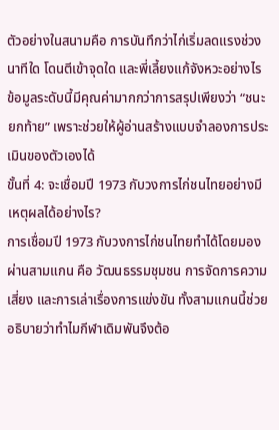ตัวอย่างในสนามคือ การบันทึกว่าไก่เริ่มลดแรงช่วงนาทีใด โดนตีเข้าจุดใด และพี่เลี้ยงแก้จังหวะอย่างไร ข้อมูลระดับนี้มีคุณค่ามากกว่าการสรุปเพียงว่า “ชนะยกท้าย” เพราะช่วยให้ผู้อ่านสร้างแบบจำลองการประเมินของตัวเองได้
ขั้นที่ 4: จะเชื่อมปี 1973 กับวงการไก่ชนไทยอย่างมีเหตุผลได้อย่างไร?
การเชื่อมปี 1973 กับวงการไก่ชนไทยทำได้โดยมองผ่านสามแกน คือ วัฒนธรรมชุมชน การจัดการความเสี่ยง และการเล่าเรื่องการแข่งขัน ทั้งสามแกนนี้ช่วยอธิบายว่าทำไมกีฬาเดิมพันจึงต้อ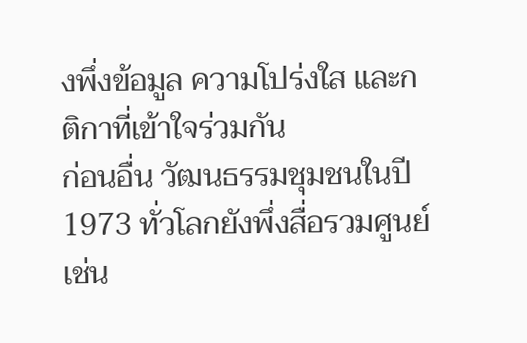งพึ่งข้อมูล ความโปร่งใส และกติกาที่เข้าใจร่วมกัน
ก่อนอื่น วัฒนธรรมชุมชนในปี 1973 ทั่วโลกยังพึ่งสื่อรวมศูนย์ เช่น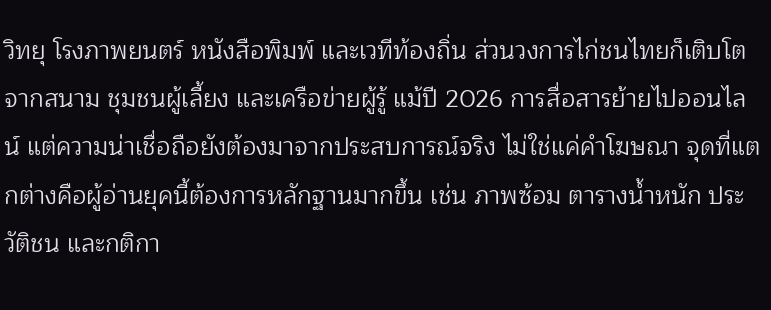วิทยุ โรงภาพยนตร์ หนังสือพิมพ์ และเวทีท้องถิ่น ส่วนวงการไก่ชนไทยก็เติบโตจากสนาม ชุมชนผู้เลี้ยง และเครือข่ายผู้รู้ แม้ปี 2026 การสื่อสารย้ายไปออนไลน์ แต่ความน่าเชื่อถือยังต้องมาจากประสบการณ์จริง ไม่ใช่แค่คำโฆษณา จุดที่แตกต่างคือผู้อ่านยุคนี้ต้องการหลักฐานมากขึ้น เช่น ภาพซ้อม ตารางน้ำหนัก ประวัติชน และกติกา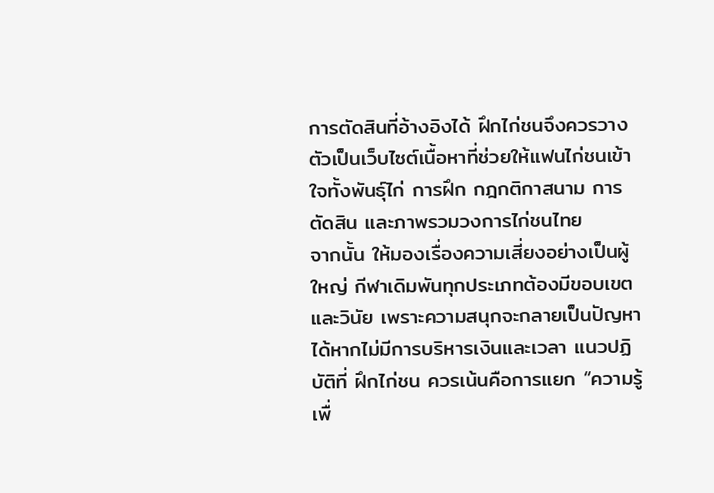การตัดสินที่อ้างอิงได้ ฝึกไก่ชนจึงควรวางตัวเป็นเว็บไซต์เนื้อหาที่ช่วยให้แฟนไก่ชนเข้าใจทั้งพันธุ์ไก่ การฝึก กฎกติกาสนาม การตัดสิน และภาพรวมวงการไก่ชนไทย
จากนั้น ให้มองเรื่องความเสี่ยงอย่างเป็นผู้ใหญ่ กีฬาเดิมพันทุกประเภทต้องมีขอบเขตและวินัย เพราะความสนุกจะกลายเป็นปัญหาได้หากไม่มีการบริหารเงินและเวลา แนวปฏิบัติที่ ฝึกไก่ชน ควรเน้นคือการแยก “ความรู้เพื่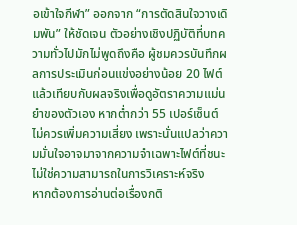อเข้าใจกีฬา” ออกจาก “การตัดสินใจวางเดิมพัน” ให้ชัดเจน ตัวอย่างเชิงปฏิบัติที่บทความทั่วไปมักไม่พูดถึงคือ ผู้ชมควรบันทึกผลการประเมินก่อนแข่งอย่างน้อย 20 ไฟต์ แล้วเทียบกับผลจริงเพื่อดูอัตราความแม่นยำของตัวเอง หากต่ำกว่า 55 เปอร์เซ็นต์ ไม่ควรเพิ่มความเสี่ยง เพราะนั่นแปลว่าความมั่นใจอาจมาจากความจำเฉพาะไฟต์ที่ชนะ ไม่ใช่ความสามารถในการวิเคราะห์จริง
หากต้องการอ่านต่อเรื่องกติ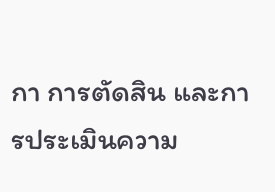กา การตัดสิน และการประเมินความ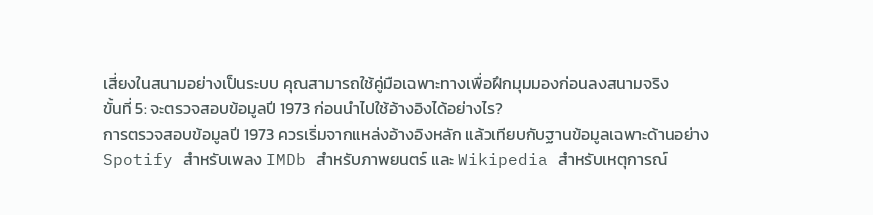เสี่ยงในสนามอย่างเป็นระบบ คุณสามารถใช้คู่มือเฉพาะทางเพื่อฝึกมุมมองก่อนลงสนามจริง
ขั้นที่ 5: จะตรวจสอบข้อมูลปี 1973 ก่อนนำไปใช้อ้างอิงได้อย่างไร?
การตรวจสอบข้อมูลปี 1973 ควรเริ่มจากแหล่งอ้างอิงหลัก แล้วเทียบกับฐานข้อมูลเฉพาะด้านอย่าง Spotify สำหรับเพลง IMDb สำหรับภาพยนตร์ และ Wikipedia สำหรับเหตุการณ์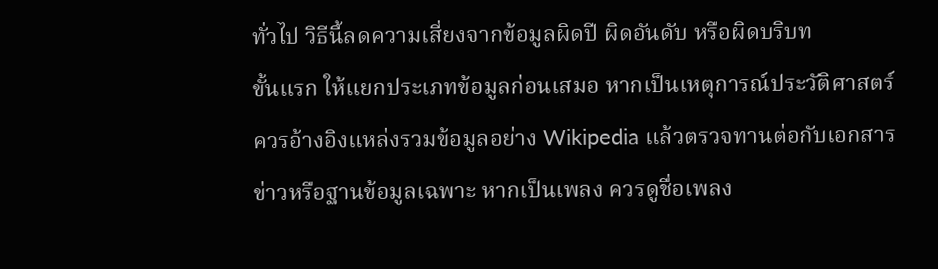ทั่วไป วิธีนี้ลดความเสี่ยงจากข้อมูลผิดปี ผิดอันดับ หรือผิดบริบท
ขั้นแรก ให้แยกประเภทข้อมูลก่อนเสมอ หากเป็นเหตุการณ์ประวัติศาสตร์ ควรอ้างอิงแหล่งรวมข้อมูลอย่าง Wikipedia แล้วตรวจทานต่อกับเอกสารข่าวหรือฐานข้อมูลเฉพาะ หากเป็นเพลง ควรดูชื่อเพลง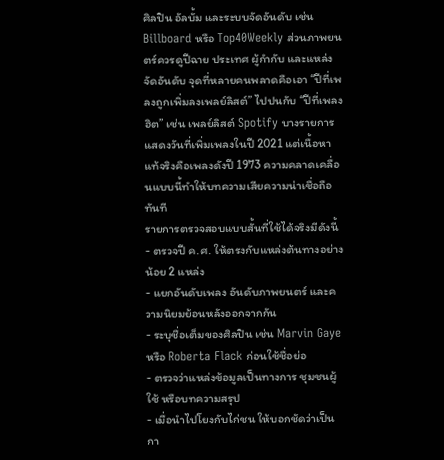ศิลปิน อัลบั้ม และระบบจัดอันดับ เช่น Billboard หรือ Top40Weekly ส่วนภาพยนตร์ควรดูปีฉาย ประเทศ ผู้กำกับ และแหล่งจัดอันดับ จุดที่หลายคนพลาดคือเอา “ปีที่เพลงถูกเพิ่มลงเพลย์ลิสต์” ไปปนกับ “ปีที่เพลงฮิต” เช่น เพลย์ลิสต์ Spotify บางรายการแสดงวันที่เพิ่มเพลงในปี 2021 แต่เนื้อหาแท้จริงคือเพลงดังปี 1973 ความคลาดเคลื่อนแบบนี้ทำให้บทความเสียความน่าเชื่อถือทันที
รายการตรวจสอบแบบสั้นที่ใช้ได้จริงมีดังนี้
- ตรวจปี ค.ศ. ให้ตรงกับแหล่งต้นทางอย่างน้อย 2 แหล่ง
- แยกอันดับเพลง อันดับภาพยนตร์ และความนิยมย้อนหลังออกจากกัน
- ระบุชื่อเต็มของศิลปิน เช่น Marvin Gaye หรือ Roberta Flack ก่อนใช้ชื่อย่อ
- ตรวจว่าแหล่งข้อมูลเป็นทางการ ชุมชนผู้ใช้ หรือบทความสรุป
- เมื่อนำไปโยงกับไก่ชน ให้บอกชัดว่าเป็นกา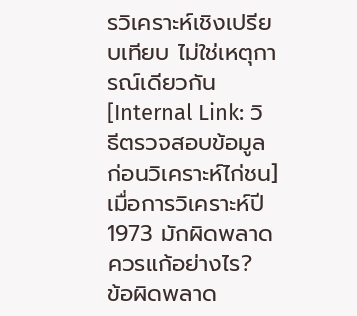รวิเคราะห์เชิงเปรียบเทียบ ไม่ใช่เหตุการณ์เดียวกัน [Internal Link: วิธีตรวจสอบข้อมูลก่อนวิเคราะห์ไก่ชน]
เมื่อการวิเคราะห์ปี 1973 มักผิดพลาด ควรแก้อย่างไร?
ข้อผิดพลาด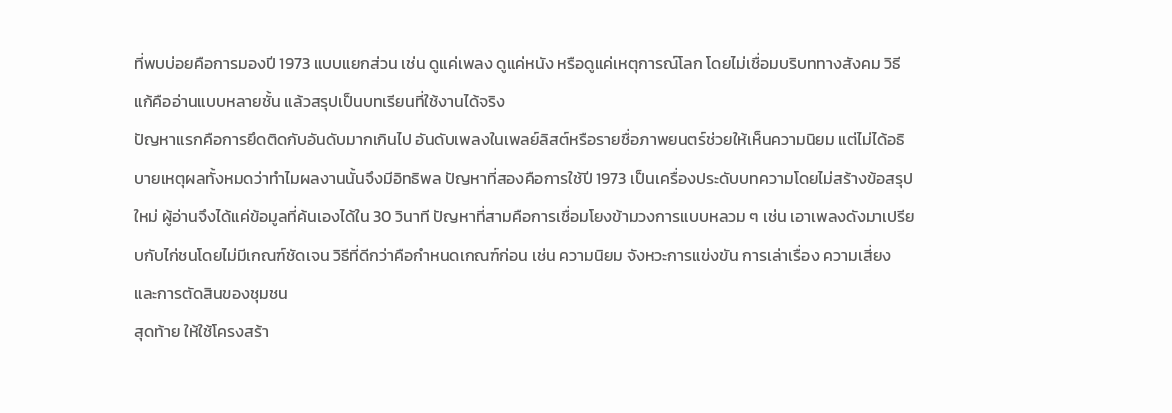ที่พบบ่อยคือการมองปี 1973 แบบแยกส่วน เช่น ดูแค่เพลง ดูแค่หนัง หรือดูแค่เหตุการณ์โลก โดยไม่เชื่อมบริบททางสังคม วิธีแก้คืออ่านแบบหลายชั้น แล้วสรุปเป็นบทเรียนที่ใช้งานได้จริง
ปัญหาแรกคือการยึดติดกับอันดับมากเกินไป อันดับเพลงในเพลย์ลิสต์หรือรายชื่อภาพยนตร์ช่วยให้เห็นความนิยม แต่ไม่ได้อธิบายเหตุผลทั้งหมดว่าทำไมผลงานนั้นจึงมีอิทธิพล ปัญหาที่สองคือการใช้ปี 1973 เป็นเครื่องประดับบทความโดยไม่สร้างข้อสรุปใหม่ ผู้อ่านจึงได้แค่ข้อมูลที่ค้นเองได้ใน 30 วินาที ปัญหาที่สามคือการเชื่อมโยงข้ามวงการแบบหลวม ๆ เช่น เอาเพลงดังมาเปรียบกับไก่ชนโดยไม่มีเกณฑ์ชัดเจน วิธีที่ดีกว่าคือกำหนดเกณฑ์ก่อน เช่น ความนิยม จังหวะการแข่งขัน การเล่าเรื่อง ความเสี่ยง และการตัดสินของชุมชน
สุดท้าย ให้ใช้โครงสร้า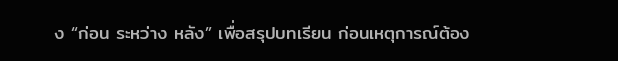ง “ก่อน ระหว่าง หลัง” เพื่อสรุปบทเรียน ก่อนเหตุการณ์ต้อง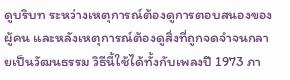ดูบริบท ระหว่างเหตุการณ์ต้องดูการตอบสนองของผู้คน และหลังเหตุการณ์ต้องดูสิ่งที่ถูกจดจำจนกลายเป็นวัฒนธรรม วิธีนี้ใช้ได้ทั้งกับเพลงปี 1973 ภา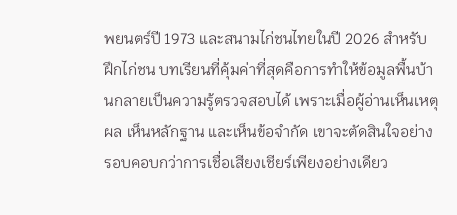พยนตร์ปี 1973 และสนามไก่ชนไทยในปี 2026 สำหรับ ฝึกไก่ชน บทเรียนที่คุ้มค่าที่สุดคือการทำให้ข้อมูลพื้นบ้านกลายเป็นความรู้ตรวจสอบได้ เพราะเมื่อผู้อ่านเห็นเหตุผล เห็นหลักฐาน และเห็นข้อจำกัด เขาจะตัดสินใจอย่างรอบคอบกว่าการเชื่อเสียงเชียร์เพียงอย่างเดียว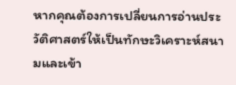หากคุณต้องการเปลี่ยนการอ่านประวัติศาสตร์ให้เป็นทักษะวิเคราะห์สนามและเข้า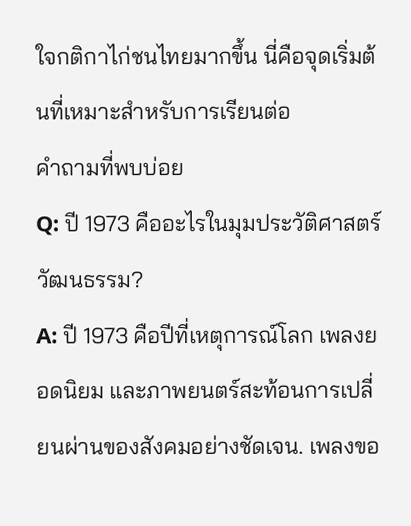ใจกติกาไก่ชนไทยมากขึ้น นี่คือจุดเริ่มต้นที่เหมาะสำหรับการเรียนต่อ
คำถามที่พบบ่อย
Q: ปี 1973 คืออะไรในมุมประวัติศาสตร์วัฒนธรรม?
A: ปี 1973 คือปีที่เหตุการณ์โลก เพลงยอดนิยม และภาพยนตร์สะท้อนการเปลี่ยนผ่านของสังคมอย่างชัดเจน. เพลงขอ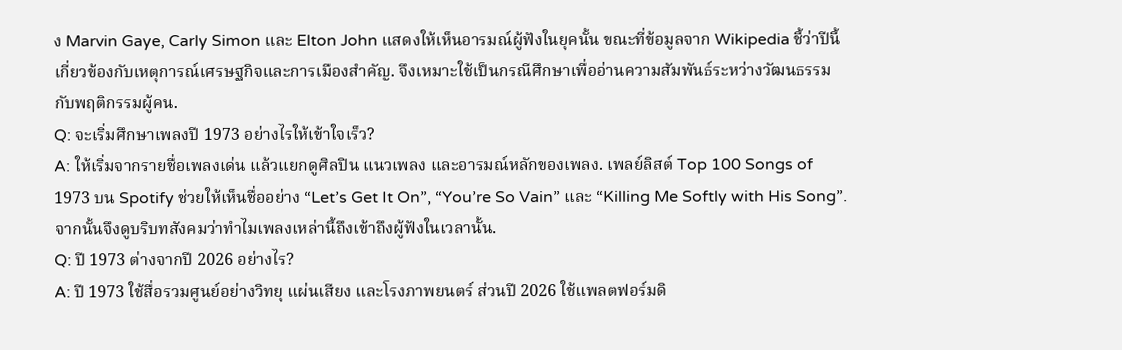ง Marvin Gaye, Carly Simon และ Elton John แสดงให้เห็นอารมณ์ผู้ฟังในยุคนั้น ขณะที่ข้อมูลจาก Wikipedia ชี้ว่าปีนี้เกี่ยวข้องกับเหตุการณ์เศรษฐกิจและการเมืองสำคัญ. จึงเหมาะใช้เป็นกรณีศึกษาเพื่ออ่านความสัมพันธ์ระหว่างวัฒนธรรมกับพฤติกรรมผู้คน.
Q: จะเริ่มศึกษาเพลงปี 1973 อย่างไรให้เข้าใจเร็ว?
A: ให้เริ่มจากรายชื่อเพลงเด่น แล้วแยกดูศิลปิน แนวเพลง และอารมณ์หลักของเพลง. เพลย์ลิสต์ Top 100 Songs of 1973 บน Spotify ช่วยให้เห็นชื่ออย่าง “Let’s Get It On”, “You’re So Vain” และ “Killing Me Softly with His Song”. จากนั้นจึงดูบริบทสังคมว่าทำไมเพลงเหล่านี้ถึงเข้าถึงผู้ฟังในเวลานั้น.
Q: ปี 1973 ต่างจากปี 2026 อย่างไร?
A: ปี 1973 ใช้สื่อรวมศูนย์อย่างวิทยุ แผ่นเสียง และโรงภาพยนตร์ ส่วนปี 2026 ใช้แพลตฟอร์มดิ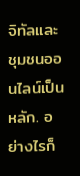จิทัลและชุมชนออนไลน์เป็นหลัก. อย่างไรก็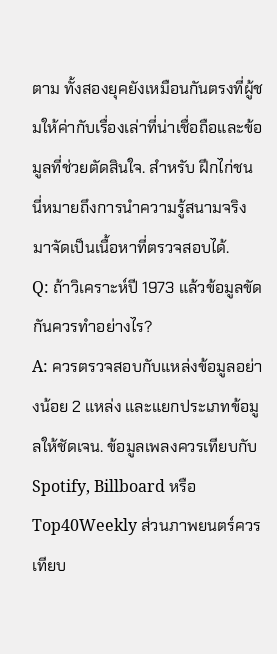ตาม ทั้งสองยุคยังเหมือนกันตรงที่ผู้ชมให้ค่ากับเรื่องเล่าที่น่าเชื่อถือและข้อมูลที่ช่วยตัดสินใจ. สำหรับ ฝึกไก่ชน นี่หมายถึงการนำความรู้สนามจริงมาจัดเป็นเนื้อหาที่ตรวจสอบได้.
Q: ถ้าวิเคราะห์ปี 1973 แล้วข้อมูลขัดกันควรทำอย่างไร?
A: ควรตรวจสอบกับแหล่งข้อมูลอย่างน้อย 2 แหล่ง และแยกประเภทข้อมูลให้ชัดเจน. ข้อมูลเพลงควรเทียบกับ Spotify, Billboard หรือ Top40Weekly ส่วนภาพยนตร์ควรเทียบ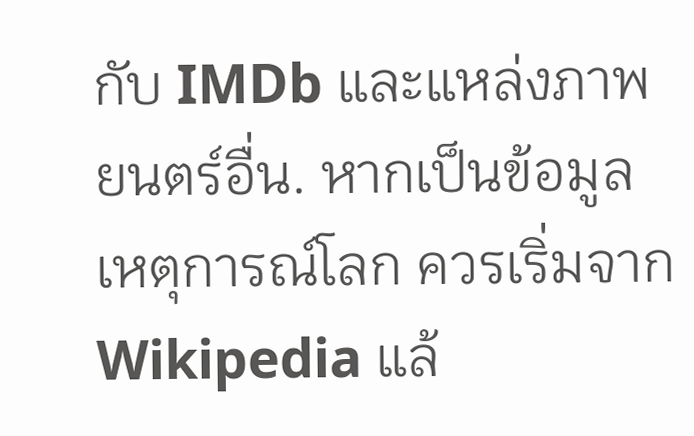กับ IMDb และแหล่งภาพยนตร์อื่น. หากเป็นข้อมูลเหตุการณ์โลก ควรเริ่มจาก Wikipedia แล้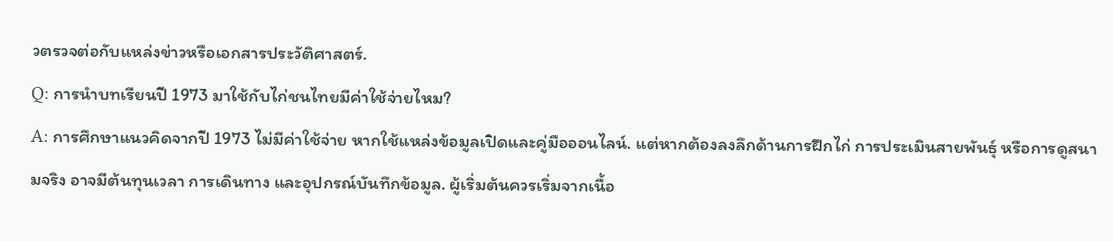วตรวจต่อกับแหล่งข่าวหรือเอกสารประวัติศาสตร์.
Q: การนำบทเรียนปี 1973 มาใช้กับไก่ชนไทยมีค่าใช้จ่ายไหม?
A: การศึกษาแนวคิดจากปี 1973 ไม่มีค่าใช้จ่าย หากใช้แหล่งข้อมูลเปิดและคู่มือออนไลน์. แต่หากต้องลงลึกด้านการฝึกไก่ การประเมินสายพันธุ์ หรือการดูสนามจริง อาจมีต้นทุนเวลา การเดินทาง และอุปกรณ์บันทึกข้อมูล. ผู้เริ่มต้นควรเริ่มจากเนื้อ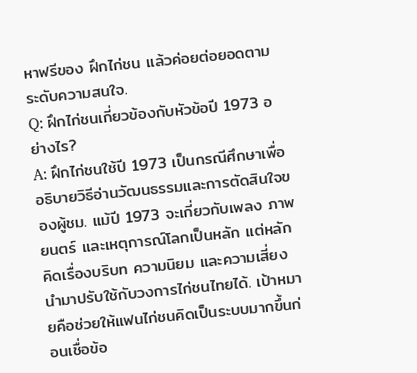หาฟรีของ ฝึกไก่ชน แล้วค่อยต่อยอดตามระดับความสนใจ.
Q: ฝึกไก่ชนเกี่ยวข้องกับหัวข้อปี 1973 อย่างไร?
A: ฝึกไก่ชนใช้ปี 1973 เป็นกรณีศึกษาเพื่ออธิบายวิธีอ่านวัฒนธรรมและการตัดสินใจของผู้ชม. แม้ปี 1973 จะเกี่ยวกับเพลง ภาพยนตร์ และเหตุการณ์โลกเป็นหลัก แต่หลักคิดเรื่องบริบท ความนิยม และความเสี่ยงนำมาปรับใช้กับวงการไก่ชนไทยได้. เป้าหมายคือช่วยให้แฟนไก่ชนคิดเป็นระบบมากขึ้นก่อนเชื่อข้อ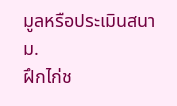มูลหรือประเมินสนาม.
ฝึกไก่ช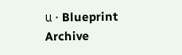น · Blueprint Archive